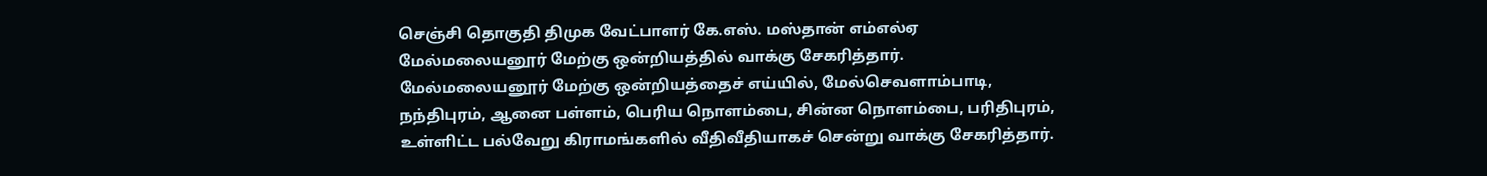செஞ்சி தொகுதி திமுக வேட்பாளர் கே.எஸ். மஸ்தான் எம்எல்ஏ மேல்மலையனூர் மேற்கு ஒன்றியத்தில் வாக்கு சேகரித்தார்.
மேல்மலையனூர் மேற்கு ஒன்றியத்தைச் எய்யில், மேல்செவளாம்பாடி, நந்திபுரம், ஆனை பள்ளம், பெரிய நொளம்பை, சின்ன நொளம்பை, பரிதிபுரம், உள்ளிட்ட பல்வேறு கிராமங்களில் வீதிவீதியாகச் சென்று வாக்கு சேகரித்தார்.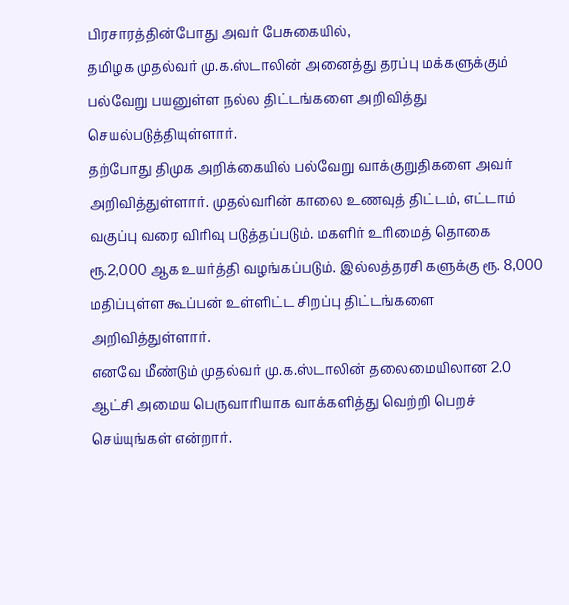பிரசாரத்தின்போது அவர் பேசுகையில்,
தமிழக முதல்வர் மு.க.ஸ்டாலின் அனைத்து தரப்பு மக்களுக்கும் பல்வேறு பயனுள்ள நல்ல திட்டங்களை அறிவித்து செயல்படுத்தியுள்ளார்.
தற்போது திமுக அறிக்கையில் பல்வேறு வாக்குறுதிகளை அவர் அறிவித்துள்ளார். முதல்வரின் காலை உணவுத் திட்டம், எட்டாம் வகுப்பு வரை விரிவு படுத்தப்படும். மகளிர் உரிமைத் தொகை ரூ.2,000 ஆக உயர்த்தி வழங்கப்படும். இல்லத்தரசி களுக்கு ரூ. 8,000 மதிப்புள்ள கூப்பன் உள்ளிட்ட சிறப்பு திட்டங்களை அறிவித்துள்ளார்.
எனவே மீண்டும் முதல்வர் மு.க.ஸ்டாலின் தலைமையிலான 2.0 ஆட்சி அமைய பெருவாரியாக வாக்களித்து வெற்றி பெறச் செய்யுங்கள் என்றார்.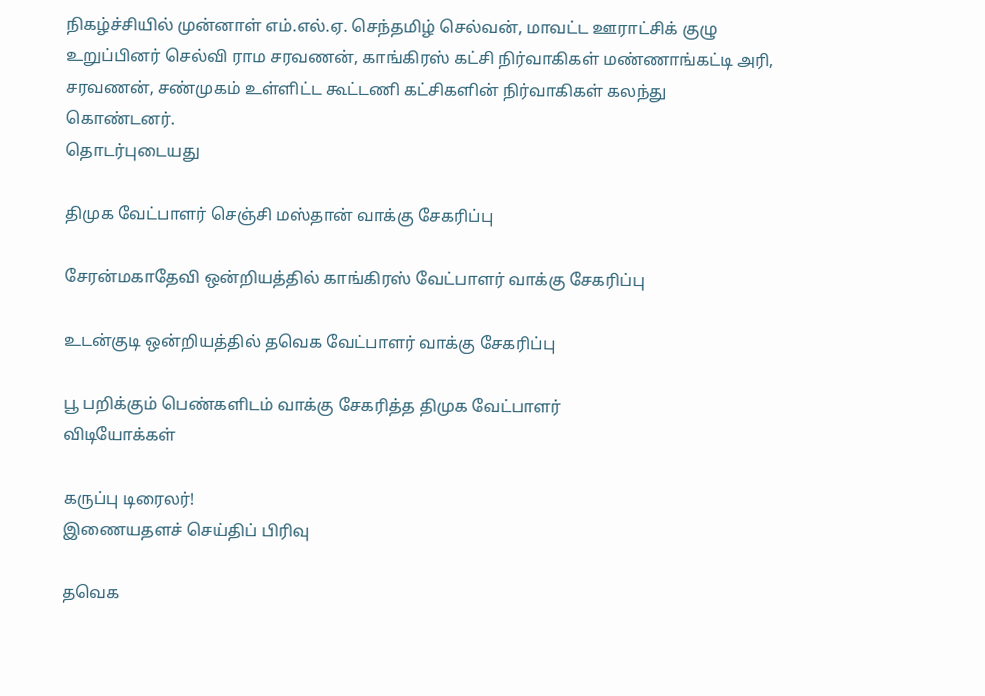நிகழ்ச்சியில் முன்னாள் எம்.எல்.ஏ. செந்தமிழ் செல்வன், மாவட்ட ஊராட்சிக் குழு உறுப்பினர் செல்வி ராம சரவணன், காங்கிரஸ் கட்சி நிர்வாகிகள் மண்ணாங்கட்டி அரி, சரவணன், சண்முகம் உள்ளிட்ட கூட்டணி கட்சிகளின் நிர்வாகிகள் கலந்து கொண்டனர்.
தொடர்புடையது

திமுக வேட்பாளர் செஞ்சி மஸ்தான் வாக்கு சேகரிப்பு

சேரன்மகாதேவி ஒன்றியத்தில் காங்கிரஸ் வேட்பாளர் வாக்கு சேகரிப்பு

உடன்குடி ஒன்றியத்தில் தவெக வேட்பாளர் வாக்கு சேகரிப்பு

பூ பறிக்கும் பெண்களிடம் வாக்கு சேகரித்த திமுக வேட்பாளர்
விடியோக்கள்

கருப்பு டிரைலர்!
இணையதளச் செய்திப் பிரிவு

தவெக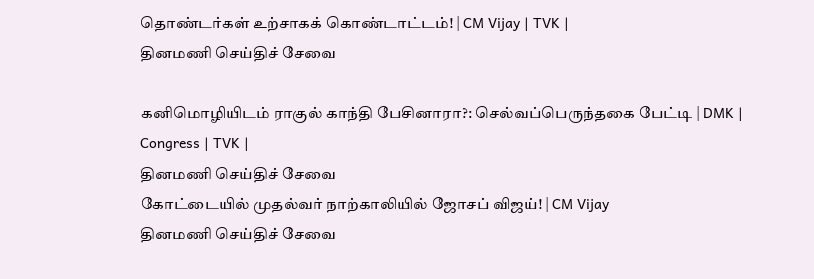தொண்டர்கள் உற்சாகக் கொண்டாட்டம்! | CM Vijay | TVK |
தினமணி செய்திச் சேவை

கனிமொழியிடம் ராகுல் காந்தி பேசினாரா?: செல்வப்பெருந்தகை பேட்டி | DMK | Congress | TVK |
தினமணி செய்திச் சேவை
கோட்டையில் முதல்வர் நாற்காலியில் ஜோசப் விஜய்! | CM Vijay
தினமணி செய்திச் சேவை